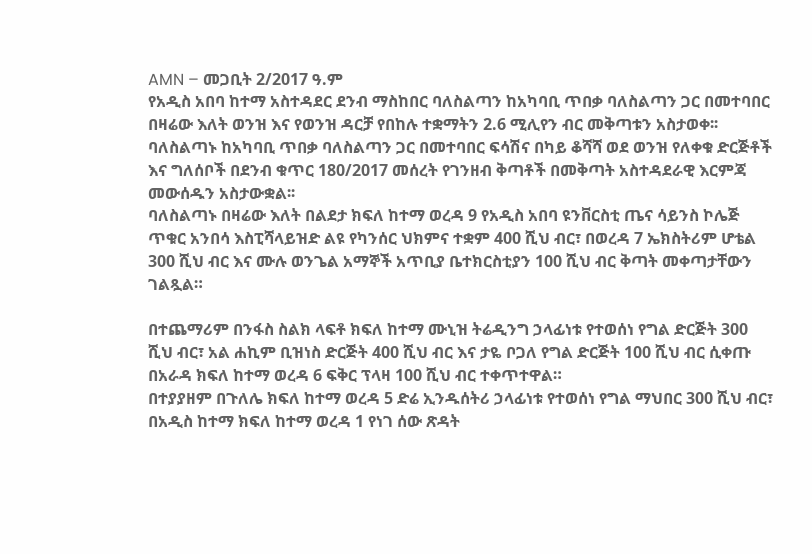AMN – መጋቢት 2/2017 ዓ.ም
የአዲስ አበባ ከተማ አስተዳደር ደንብ ማስከበር ባለስልጣን ከአካባቢ ጥበቃ ባለስልጣን ጋር በመተባበር በዛሬው እለት ወንዝ እና የወንዝ ዳርቻ የበከሉ ተቋማትን 2.6 ሚሊየን ብር መቅጣቱን አስታወቀ፡፡
ባለስልጣኑ ከአካባቢ ጥበቃ ባለስልጣን ጋር በመተባበር ፍሳሽና በካይ ቆሻሻ ወደ ወንዝ የለቀቁ ድርጅቶች እና ግለሰቦች በደንብ ቁጥር 180/2017 መሰረት የገንዘብ ቅጣቶች በመቅጣት አስተዳደራዊ እርምጃ መውሰዱን አስታውቋል፡፡
ባለስልጣኑ በዛሬው እለት በልደታ ክፍለ ከተማ ወረዳ 9 የአዲስ አበባ ዩንቨርስቲ ጤና ሳይንስ ኮሌጅ ጥቁር አንበሳ እስፒሻላይዝድ ልዩ የካንሰር ህክምና ተቋም 400 ሺህ ብር፣ በወረዳ 7 ኤክስትሪም ሆቴል 300 ሺህ ብር እና ሙሉ ወንጌል አማኞች አጥቢያ ቤተክርስቲያን 100 ሺህ ብር ቅጣት መቀጣታቸውን ገልጿል።

በተጨማሪም በንፋስ ስልክ ላፍቶ ክፍለ ከተማ ሙኒዝ ትሬዲንግ ኃላፊነቱ የተወሰነ የግል ድርጅት 300 ሺህ ብር፣ አል ሐኪም ቢዝነስ ድርጅት 400 ሺህ ብር እና ታዬ ቦጋለ የግል ድርጅት 100 ሺህ ብር ሲቀጡ በአራዳ ክፍለ ከተማ ወረዳ 6 ፍቅር ፕላዛ 100 ሺህ ብር ተቀጥተዋል።
በተያያዘም በጉለሌ ክፍለ ከተማ ወረዳ 5 ድሬ ኢንዱሰትሪ ኃላፊነቱ የተወሰነ የግል ማህበር 300 ሺህ ብር፣ በአዲስ ከተማ ክፍለ ከተማ ወረዳ 1 የነገ ሰው ጽዳት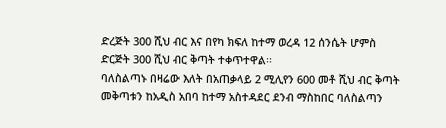ድረጅት 300 ሺህ ብር እና በየካ ክፍለ ከተማ ወረዳ 12 ሰንሴት ሆምስ ድርጅት 300 ሺህ ብር ቅጣት ተቀጥተዋል፡፡
ባለስልጣኑ በዛሬው እለት በአጠቃላይ 2 ሚሊየን 600 መቶ ሺህ ብር ቅጣት መቅጣቱን ከአዲስ አበባ ከተማ አስተዳደር ደንብ ማስከበር ባለስልጣን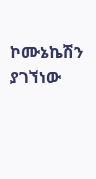ኮሙኔኬሽን ያገኘነው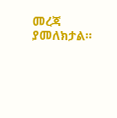መረጃ ያመለክታል።